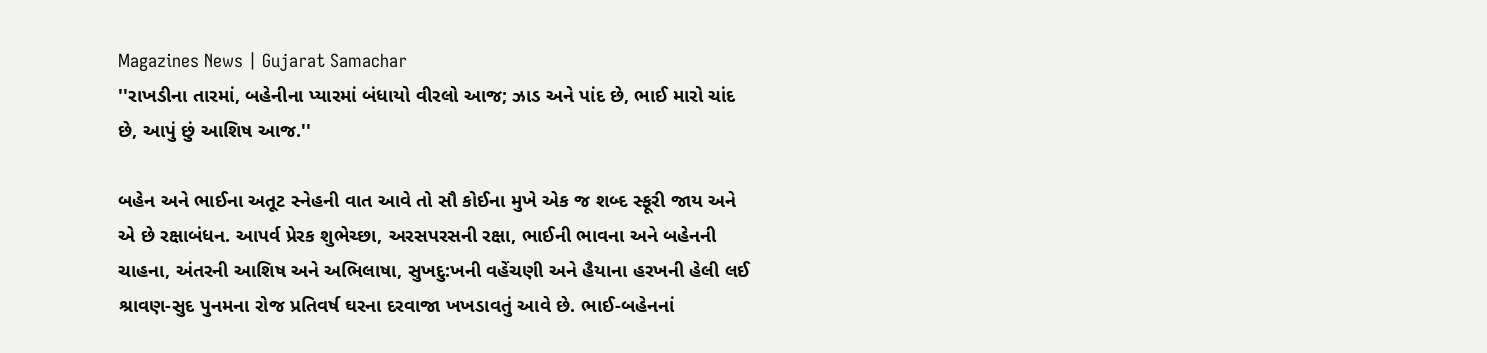Magazines News | Gujarat Samachar
''રાખડીના તારમાં, બહેનીના પ્યારમાં બંધાયો વીરલો આજ; ઝાડ અને પાંદ છે, ભાઈ મારો ચાંદ છે, આપું છું આશિષ આજ.''

બહેન અને ભાઈના અતૂટ સ્નેહની વાત આવે તો સૌ કોઈના મુખે એક જ શબ્દ સ્ફૂરી જાય અને એ છે રક્ષાબંધન. આપર્વ પ્રેરક શુભેચ્છા, અરસપરસની રક્ષા, ભાઈની ભાવના અને બહેનની ચાહના, અંતરની આશિષ અને અભિલાષા, સુખદુ:ખની વહેંચણી અને હૈયાના હરખની હેલી લઈ શ્રાવણ-સુદ પુનમના રોજ પ્રતિવર્ષ ઘરના દરવાજા ખખડાવતું આવે છે. ભાઈ-બહેનનાં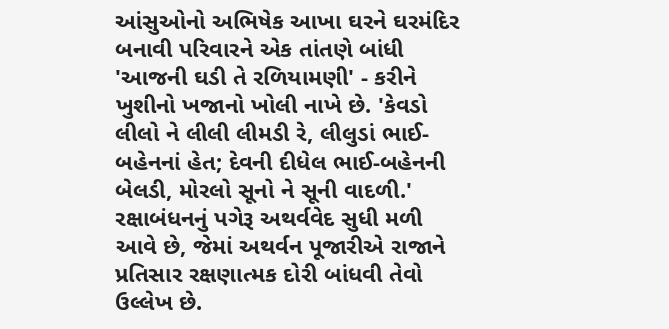આંસુઓનો અભિષેક આખા ઘરને ઘરમંદિર બનાવી પરિવારને એક તાંતણે બાંધી 'આજની ઘડી તે રળિયામણી' - કરીને ખુશીનો ખજાનો ખોલી નાખે છે. 'કેવડો લીલો ને લીલી લીમડી રે, લીલુડાં ભાઈ-બહેનનાં હેત; દેવની દીધેલ ભાઈ-બહેનની બેલડી, મોરલો સૂનો ને સૂની વાદળી.'
રક્ષાબંધનનું પગેરૂ અથર્વવેદ સુધી મળી આવે છે, જેમાં અથર્વન પૂજારીએ રાજાને પ્રતિસાર રક્ષણાત્મક દોરી બાંધવી તેવો ઉલ્લેખ છે.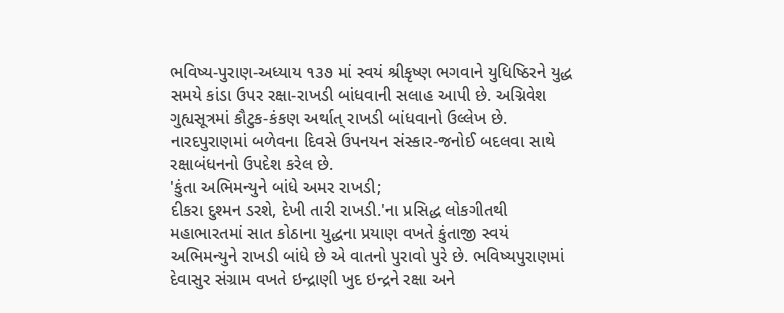ભવિષ્ય-પુરાણ-અધ્યાય ૧૩૭ માં સ્વયં શ્રીકૃષ્ણ ભગવાને યુધિષ્ઠિરને યુદ્ધ સમયે કાંડા ઉપર રક્ષા-રાખડી બાંધવાની સલાહ આપી છે. અગ્નિવેશ ગુહ્યસૂત્રમાં કૌટુક-કંકણ અર્થાત્ રાખડી બાંધવાનો ઉલ્લેખ છે. નારદપુરાણમાં બળેવના દિવસે ઉપનયન સંસ્કાર-જનોઈ બદલવા સાથે રક્ષાબંધનનો ઉપદેશ કરેલ છે.
'કુંતા અભિમન્યુને બાંધે અમર રાખડી;
દીકરા દુશ્મન ડરશે, દેખી તારી રાખડી.'ના પ્રસિદ્ધ લોકગીતથી મહાભારતમાં સાત કોઠાના યુદ્ધના પ્રયાણ વખતે કુંતાજી સ્વયં અભિમન્યુને રાખડી બાંધે છે એ વાતનો પુરાવો પુરે છે. ભવિષ્યપુરાણમાં દેવાસુર સંગ્રામ વખતે ઇન્દ્રાણી ખુદ ઇન્દ્રને રક્ષા અને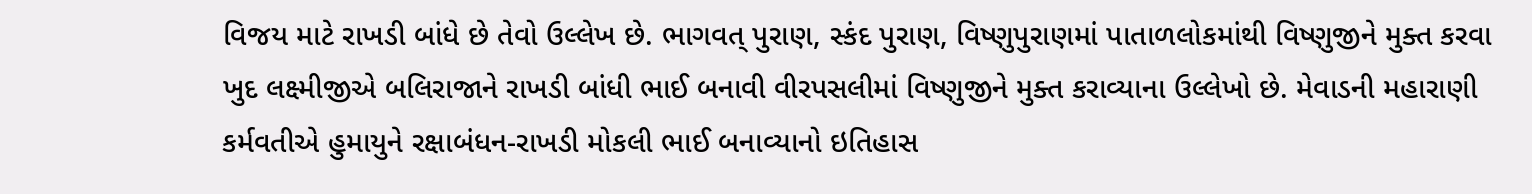વિજય માટે રાખડી બાંધે છે તેવો ઉલ્લેખ છે. ભાગવત્ પુરાણ, સ્કંદ પુરાણ, વિષ્ણુપુરાણમાં પાતાળલોકમાંથી વિષ્ણુજીને મુક્ત કરવા ખુદ લક્ષ્મીજીએ બલિરાજાને રાખડી બાંધી ભાઈ બનાવી વીરપસલીમાં વિષ્ણુજીને મુક્ત કરાવ્યાના ઉલ્લેખો છે. મેવાડની મહારાણી કર્મવતીએ હુમાયુને રક્ષાબંધન-રાખડી મોકલી ભાઈ બનાવ્યાનો ઇતિહાસ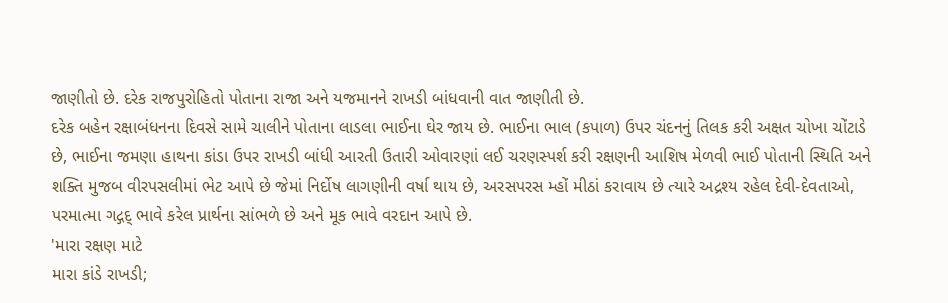જાણીતો છે. દરેક રાજપુરોહિતો પોતાના રાજા અને યજમાનને રાખડી બાંધવાની વાત જાણીતી છે.
દરેક બહેન રક્ષાબંધનના દિવસે સામે ચાલીને પોતાના લાડલા ભાઈના ઘેર જાય છે. ભાઈના ભાલ (કપાળ) ઉપર ચંદનનું તિલક કરી અક્ષત ચોખા ચોંટાડે છે, ભાઈના જમણા હાથના કાંડા ઉપર રાખડી બાંધી આરતી ઉતારી ઓવારણાં લઈ ચરણસ્પર્શ કરી રક્ષણની આશિષ મેળવી ભાઈ પોતાની સ્થિતિ અને શક્તિ મુજબ વીરપસલીમાં ભેટ આપે છે જેમાં નિર્દોષ લાગણીની વર્ષા થાય છે, અરસપરસ મ્હોં મીઠાં કરાવાય છે ત્યારે અદ્રશ્ય રહેલ દેવી-દેવતાઓ, પરમાત્મા ગદ્ગદ્ ભાવે કરેલ પ્રાર્થના સાંભળે છે અને મૂક ભાવે વરદાન આપે છે.
'મારા રક્ષણ માટે
મારા કાંડે રાખડી;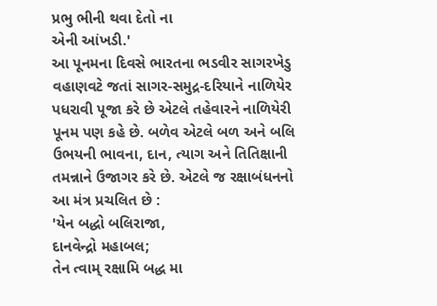પ્રભુ ભીની થવા દેતો ના
એની આંખડી.'
આ પૂનમના દિવસે ભારતના ભડવીર સાગરખેડુ વહાણવટે જતાં સાગર-સમુદ્ર-દરિયાને નાળિયેર પધરાવી પૂજા કરે છે એટલે તહેવારને નાળિયેરી પૂનમ પણ કહે છે. બળેવ એટલે બળ અને બલિ ઉભયની ભાવના, દાન, ત્યાગ અને તિતિક્ષાની તમન્નાને ઉજાગર કરે છે. એટલે જ રક્ષાબંધનનો આ મંત્ર પ્રચલિત છે :
'યેન બદ્ધો બલિરાજા,
દાનવેન્દ્રો મહાબલ;
તેન ત્વામ્ રક્ષામિ બદ્ધ મા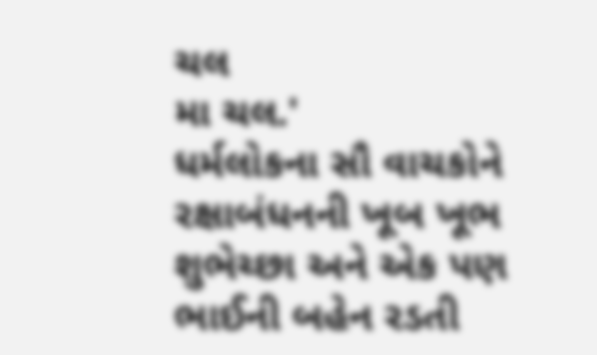ચલ
મા ચલ.'
ધર્મલોકના સૌ વાચકોને રક્ષાબંધનની ખૂબ ખૂભ શુભેચ્છા અને એક પણ ભાઈની બહેન રડતી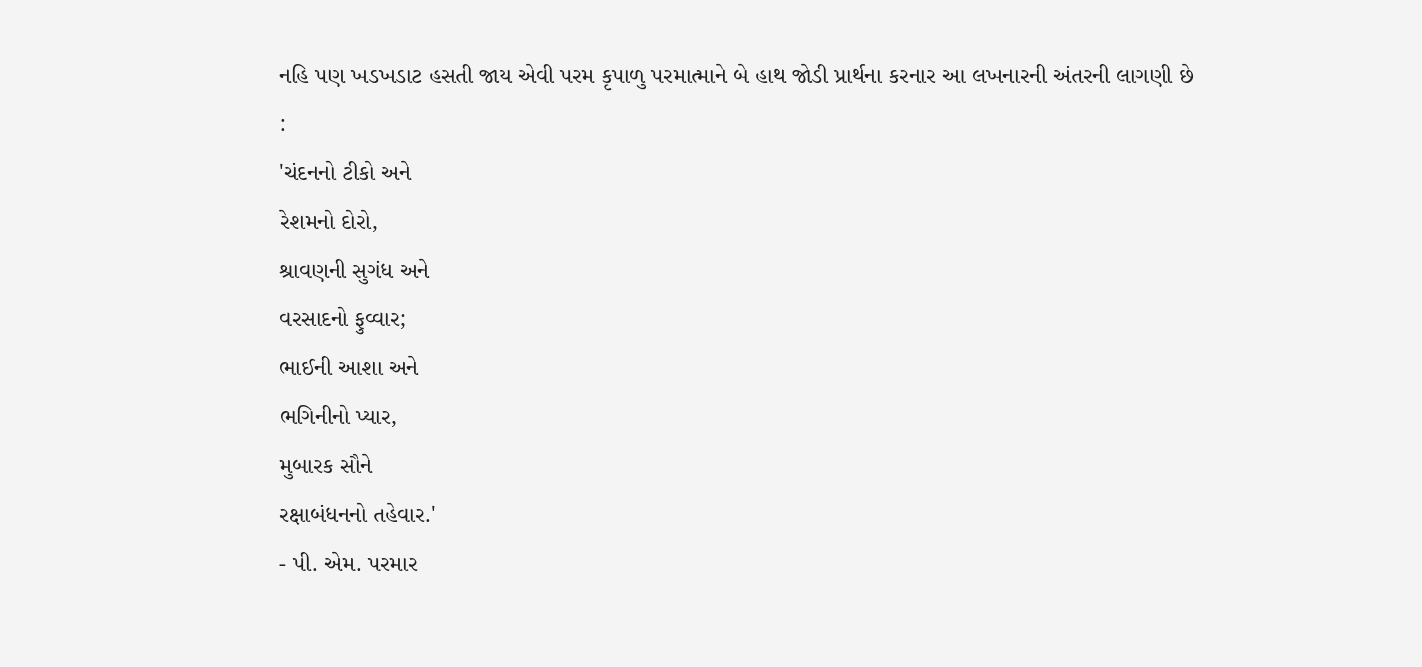નહિ પણ ખડખડાટ હસતી જાય એવી પરમ કૃપાળુ પરમાત્માને બે હાથ જોડી પ્રાર્થના કરનાર આ લખનારની અંતરની લાગણી છે :
'ચંદનનો ટીકો અને
રેશમનો દોરો,
શ્રાવણની સુગંધ અને
વરસાદનો ફુવ્વાર;
ભાઈની આશા અને
ભગિનીનો પ્યાર,
મુબારક સૌને
રક્ષાબંધનનો તહેવાર.'
- પી. એમ. પરમાર